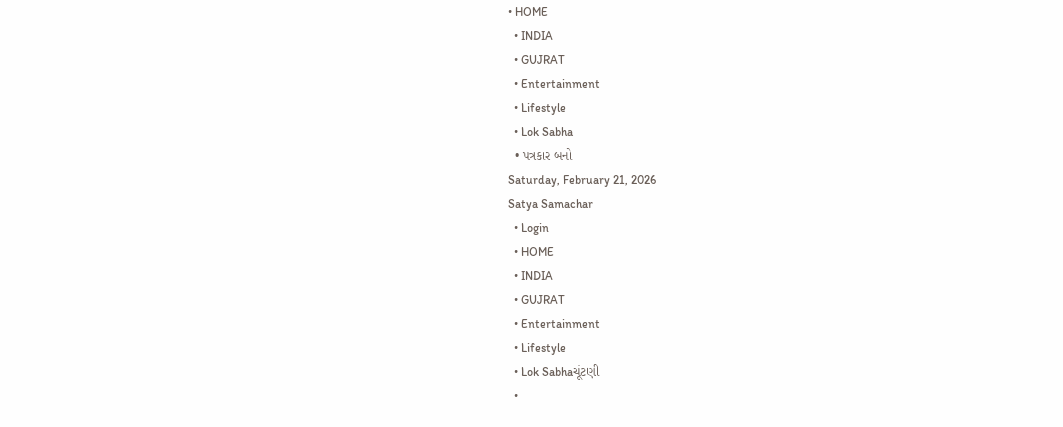• HOME
  • INDIA
  • GUJRAT
  • Entertainment
  • Lifestyle
  • Lok Sabha
  • પત્રકાર બનો
Saturday, February 21, 2026
Satya Samachar
  • Login
  • HOME
  • INDIA
  • GUJRAT
  • Entertainment
  • Lifestyle
  • Lok Sabhaચૂંટણી
  •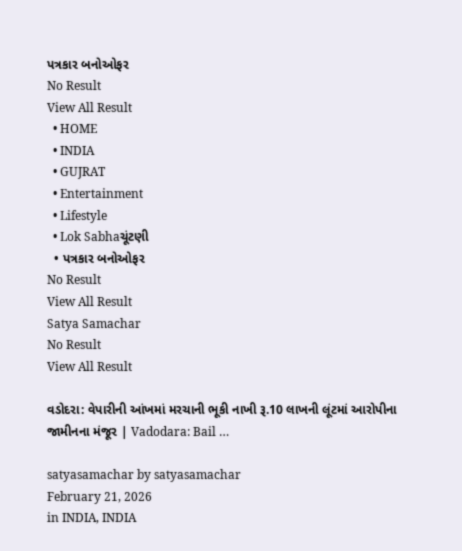પત્રકાર બનોઓફર
No Result
View All Result
  • HOME
  • INDIA
  • GUJRAT
  • Entertainment
  • Lifestyle
  • Lok Sabhaચૂંટણી
  • પત્રકાર બનોઓફર
No Result
View All Result
Satya Samachar
No Result
View All Result

વડોદરા: વેપારીની આંખમાં મરચાની ભૂકી નાખી રૂ.10 લાખની લૂંટમાં આરોપીના જામીનના મંજૂર | Vadodara: Bail …

satyasamachar by satyasamachar
February 21, 2026
in INDIA, INDIA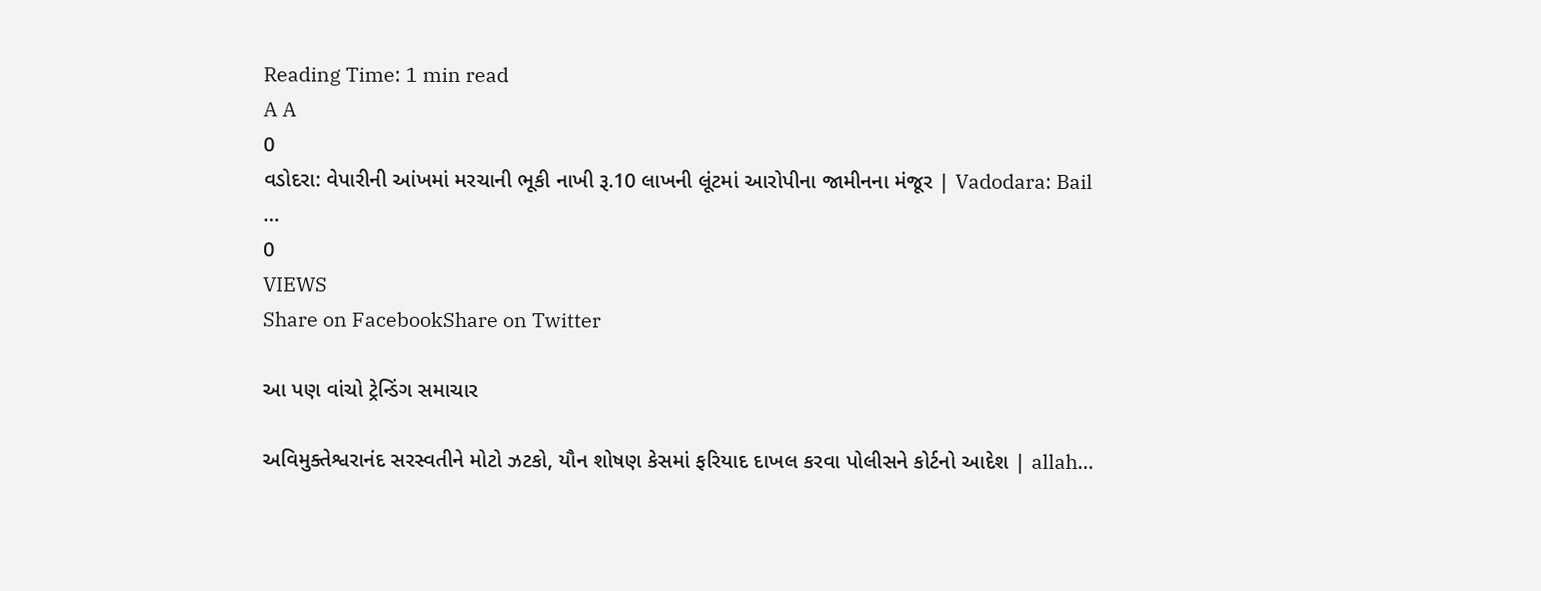Reading Time: 1 min read
A A
0
વડોદરા: વેપારીની આંખમાં મરચાની ભૂકી નાખી રૂ.10 લાખની લૂંટમાં આરોપીના જામીનના મંજૂર | Vadodara: Bail …
0
VIEWS
Share on FacebookShare on Twitter

આ પણ વાંચો ટ્રેન્ડિંગ સમાચાર

અવિમુક્તેશ્વરાનંદ સરસ્વતીને મોટો ઝટકો, યૌન શોષણ કેસમાં ફરિયાદ દાખલ કરવા પોલીસને કોર્ટનો આદેશ | allah…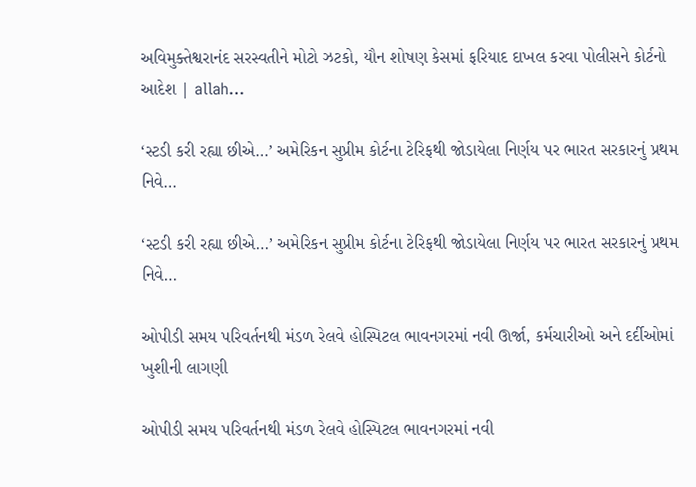અવિમુક્તેશ્વરાનંદ સરસ્વતીને મોટો ઝટકો, યૌન શોષણ કેસમાં ફરિયાદ દાખલ કરવા પોલીસને કોર્ટનો આદેશ | allah…

‘સ્ટડી કરી રહ્યા છીએ…’ અમેરિકન સુપ્રીમ કોર્ટના ટેરિફથી જોડાયેલા નિર્ણય પર ભારત સરકારનું પ્રથમ નિવે…

‘સ્ટડી કરી રહ્યા છીએ…’ અમેરિકન સુપ્રીમ કોર્ટના ટેરિફથી જોડાયેલા નિર્ણય પર ભારત સરકારનું પ્રથમ નિવે…

ઓપીડી સમય પરિવર્તનથી મંડળ રેલવે હોસ્પિટલ ભાવનગરમાં નવી ઊર્જા, કર્મચારીઓ અને દર્દીઓમાં ખુશીની લાગણી

ઓપીડી સમય પરિવર્તનથી મંડળ રેલવે હોસ્પિટલ ભાવનગરમાં નવી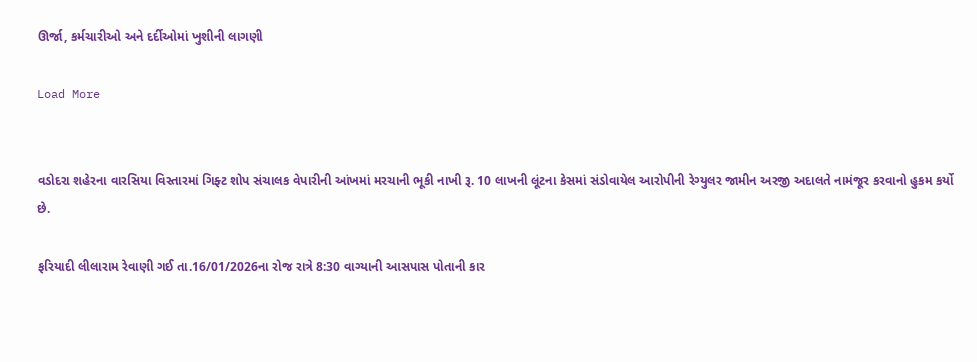ઊર્જા, કર્મચારીઓ અને દર્દીઓમાં ખુશીની લાગણી

Load More


વડોદરા શહેરના વારસિયા વિસ્તારમાં ગિફ્ટ શોપ સંચાલક વેપારીની આંખમાં મરચાની ભૂકી નાખી રૂ. 10 લાખની લૂંટના કેસમાં સંડોવાયેલ આરોપીની રેગ્યુલર જામીન અરજી અદાલતે નામંજૂર કરવાનો હુકમ કર્યો છે.

ફરિયાદી લીલારામ રેવાણી ગઈ તા.16/01/2026ના રોજ રાત્રે 8:30 વાગ્યાની આસપાસ પોતાની કાર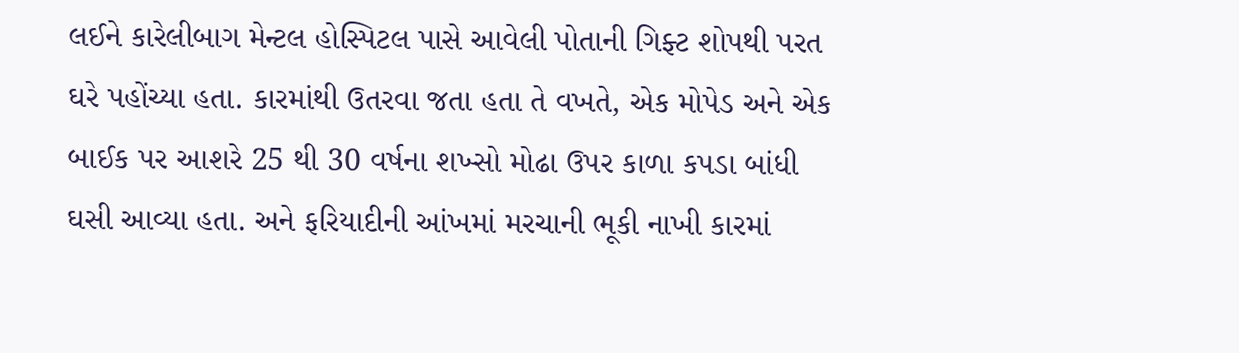લઈને કારેલીબાગ મેન્ટલ હોસ્પિટલ પાસે આવેલી પોતાની ગિફ્ટ શોપથી પરત ઘરે પહોંચ્યા હતા. કારમાંથી ઉતરવા જતા હતા તે વખતે, એક મોપેડ અને એક બાઈક પર આશરે 25 થી 30 વર્ષના શખ્સો મોઢા ઉપર કાળા કપડા બાંધી ઘસી આવ્યા હતા. અને ફરિયાદીની આંખમાં મરચાની ભૂકી નાખી કારમાં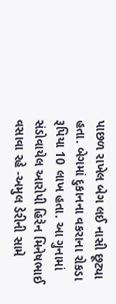પાછળ રાખેલ બેગ લઈ નાસી છૂટ્યા હતા. બેગમાં દુકાનના વકરાના રોકડા રૂપિયા 10 લાખ હતા. આ ગુનામાં સંડોવાયેલ આરોપી હિરેન મિનેષભાઈ વસાવા રહે -અમુલ ડેરીની સામે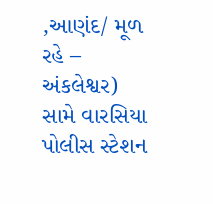,આણંદ/ મૂળ રહે – અંકલેશ્વર) સામે વારસિયા પોલીસ સ્ટેશન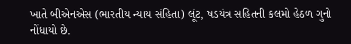ખાતે બીએનએસ (ભારતીય ન્યાય સંહિતા) લૂંટ, ષડયંત્ર સહિતની કલમો હેઠળ ગુનો નોંધાયો છે.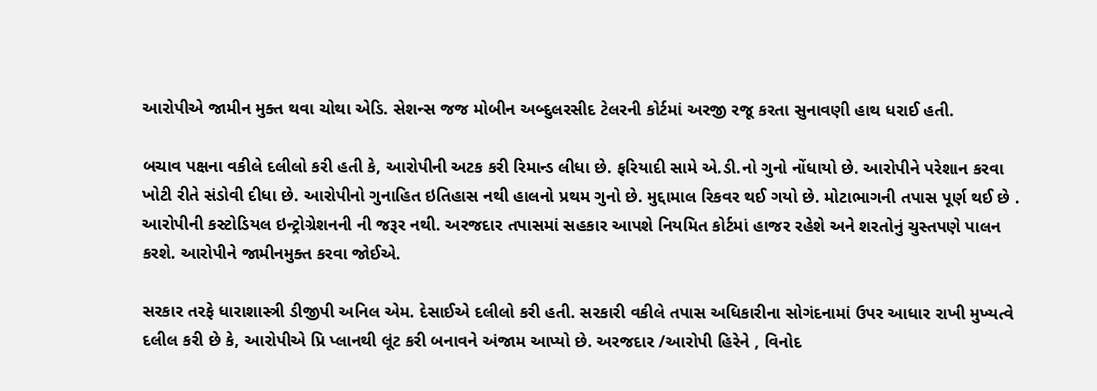આરોપીએ જામીન મુક્ત થવા ચોથા એડિ. સેશન્સ જજ મોબીન અબ્દુલરસીદ ટેલરની કોર્ટમાં અરજી રજૂ કરતા સુનાવણી હાથ ધરાઈ હતી.

બચાવ પક્ષના વકીલે દલીલો કરી હતી કે, આરોપીની અટક કરી રિમાન્ડ લીધા છે. ફરિયાદી સામે એ.ડી.નો ગુનો નોંધાયો છે. આરોપીને પરેશાન કરવા ખોટી રીતે સંડોવી દીધા છે. આરોપીનો ગુનાહિત ઇતિહાસ નથી હાલનો પ્રથમ ગુનો છે. મુદ્દામાલ રિકવર થઈ ગયો છે. મોટાભાગની તપાસ પૂર્ણ થઈ છે . આરોપીની કસ્ટોડિયલ ઇન્ટ્રોગ્રેશનની ની જરૂર નથી. અરજદાર તપાસમાં સહકાર આપશે નિયમિત કોર્ટમાં હાજર રહેશે અને શરતોનું ચુસ્તપણે પાલન કરશે. આરોપીને જામીનમુક્ત કરવા જોઈએ.

સરકાર તરફે ધારાશાસ્ત્રી ડીજીપી અનિલ એમ. દેસાઈએ દલીલો કરી હતી. સરકારી વકીલે તપાસ અધિકારીના સોગંદનામાં ઉપર આધાર રાખી મુખ્યત્વે દલીલ કરી છે કે, આરોપીએ પ્રિ પ્લાનથી લૂંટ કરી બનાવને અંજામ આપ્યો છે. અરજદાર /આરોપી હિરેને , વિનોદ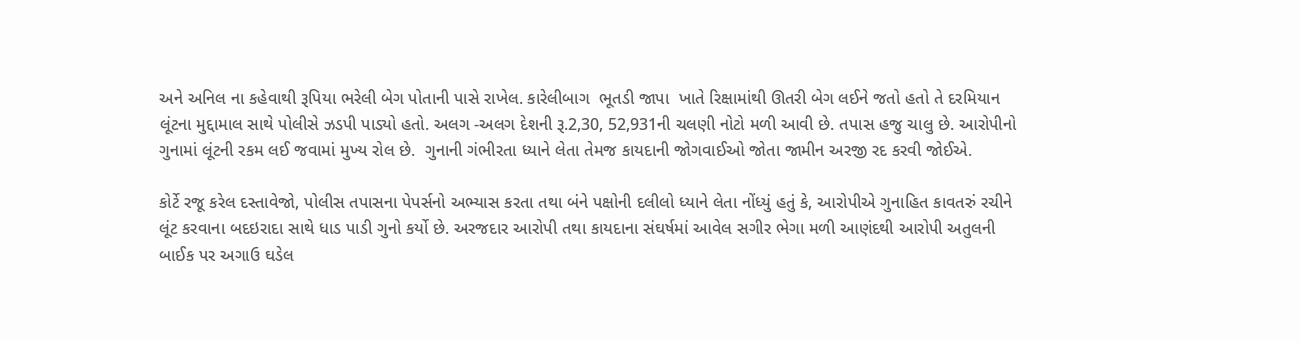અને અનિલ ના કહેવાથી રૂપિયા ભરેલી બેગ પોતાની પાસે રાખેલ. કારેલીબાગ  ભૂતડી જાપા  ખાતે રિક્ષામાંથી ઊતરી બેગ લઈને જતો હતો તે દરમિયાન લૂંટના મુદ્દામાલ સાથે પોલીસે ઝડપી પાડ્યો હતો. અલગ -અલગ દેશની રૂ.2,30, 52,931ની ચલણી નોટો મળી આવી છે. તપાસ હજુ ચાલુ છે. આરોપીનો ગુનામાં લૂંટની રકમ લઈ જવામાં મુખ્ય રોલ છે.  ગુનાની ગંભીરતા ધ્યાને લેતા તેમજ કાયદાની જોગવાઈઓ જોતા જામીન અરજી રદ કરવી જોઈએ.

કોર્ટે રજૂ કરેલ દસ્તાવેજો, પોલીસ તપાસના પેપર્સનો અભ્યાસ કરતા તથા બંને પક્ષોની દલીલો ધ્યાને લેતા નોંધ્યું હતું કે, આરોપીએ ગુનાહિત કાવતરું રચીને લૂંટ કરવાના બદઇરાદા સાથે ધાડ પાડી ગુનો કર્યો છે. અરજદાર આરોપી તથા કાયદાના સંઘર્ષમાં આવેલ સગીર ભેગા મળી આણંદથી આરોપી અતુલની બાઈક પર અગાઉ ઘડેલ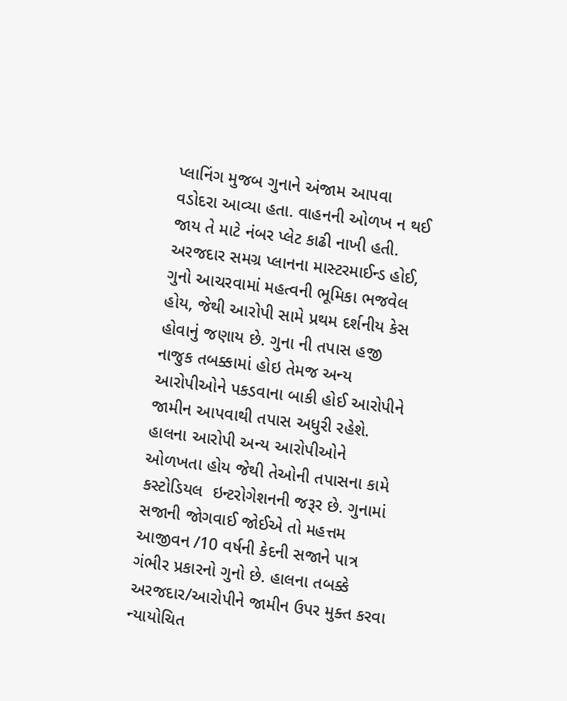પ્લાનિંગ મુજબ ગુનાને અંજામ આપવા વડોદરા આવ્યા હતા. વાહનની ઓળખ ન થઈ જાય તે માટે નંબર પ્લેટ કાઢી નાખી હતી. અરજદાર સમગ્ર પ્લાનના માસ્ટરમાઈન્ડ હોઈ, ગુનો આચરવામાં મહત્વની ભૂમિકા ભજવેલ હોય, જેથી આરોપી સામે પ્રથમ દર્શનીય કેસ હોવાનું જણાય છે. ગુના ની તપાસ હજી નાજુક તબક્કામાં હોઇ તેમજ અન્ય આરોપીઓને પકડવાના બાકી હોઈ આરોપીને જામીન આપવાથી તપાસ અધુરી રહેશે. હાલના આરોપી અન્ય આરોપીઓને ઓળખતા હોય જેથી તેઓની તપાસના કામે કસ્ટોડિયલ  ઇન્ટરોગેશનની જરૂર છે. ગુનામાં સજાની જોગવાઈ જોઈએ તો મહત્તમ આજીવન /10 વર્ષની કેદની સજાને પાત્ર ગંભીર પ્રકારનો ગુનો છે. હાલના તબક્કે અરજદાર/આરોપીને જામીન ઉપર મુક્ત કરવા ન્યાયોચિત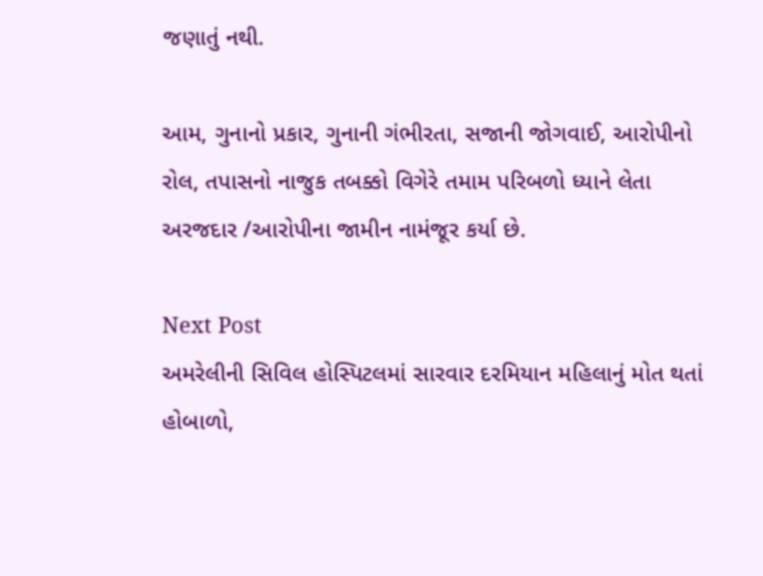જણાતું નથી.

આમ, ગુનાનો પ્રકાર, ગુનાની ગંભીરતા, સજાની જોગવાઈ, આરોપીનો રોલ, તપાસનો નાજુક તબક્કો વિગેરે તમામ પરિબળો ધ્યાને લેતા અરજદાર /આરોપીના જામીન નામંજૂર કર્યા છે.

Next Post
અમરેલીની સિવિલ હોસ્પિટલમાં સારવાર દરમિયાન મહિલાનું મોત થતાં હોબાળો,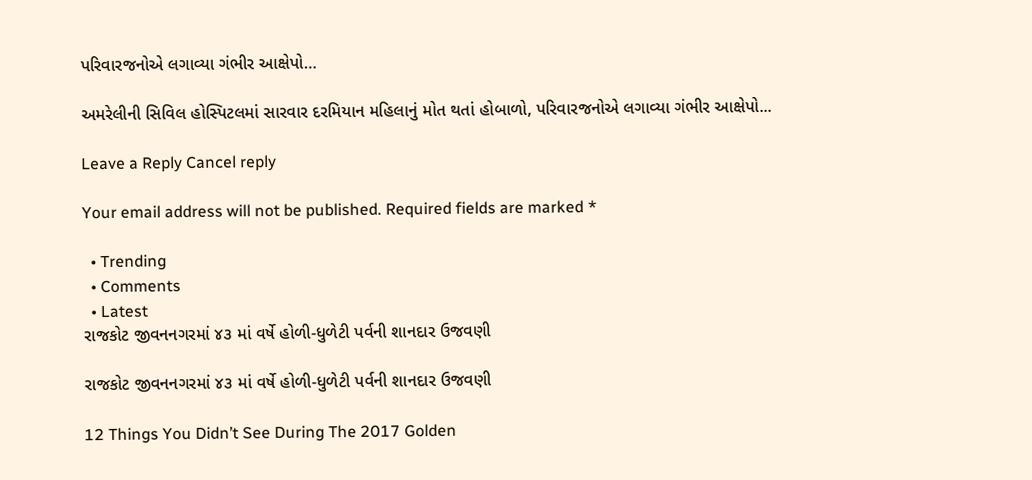પરિવારજનોએ લગાવ્યા ગંભીર આક્ષેપો…

અમરેલીની સિવિલ હોસ્પિટલમાં સારવાર દરમિયાન મહિલાનું મોત થતાં હોબાળો, પરિવારજનોએ લગાવ્યા ગંભીર આક્ષેપો...

Leave a Reply Cancel reply

Your email address will not be published. Required fields are marked *

  • Trending
  • Comments
  • Latest
રાજકોટ જીવનનગરમાં ૪૩ માં વર્ષે હોળી-ધુળેટી પર્વની શાનદાર ઉજવણી

રાજકોટ જીવનનગરમાં ૪૩ માં વર્ષે હોળી-ધુળેટી પર્વની શાનદાર ઉજવણી

12 Things You Didn’t See During The 2017 Golden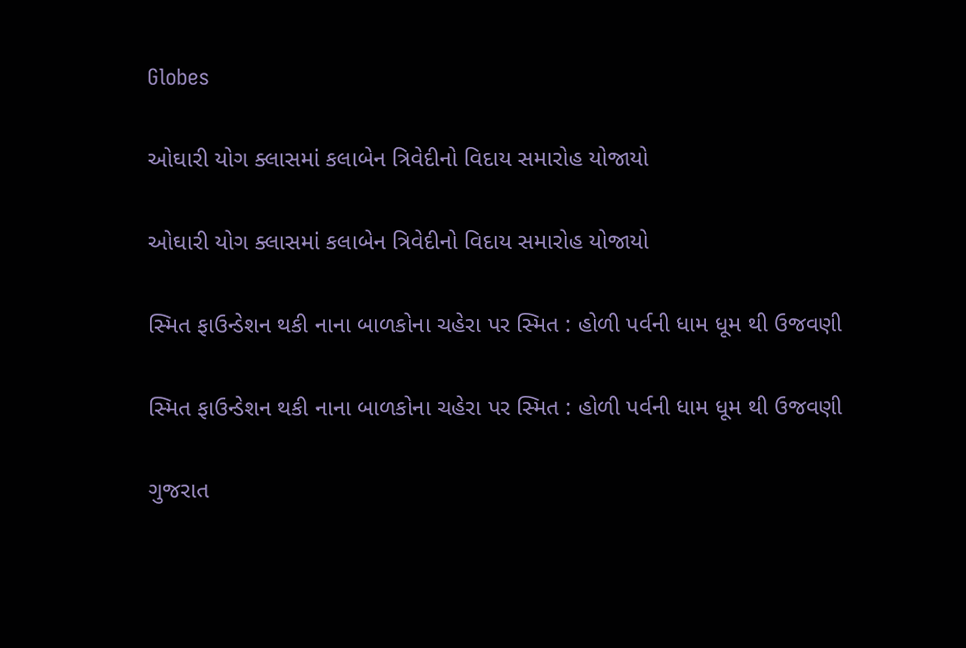Globes

ઓઘારી યોગ ક્લાસમાં કલાબેન ત્રિવેદીનો વિદાય સમારોહ યોજાયો

ઓઘારી યોગ ક્લાસમાં કલાબેન ત્રિવેદીનો વિદાય સમારોહ યોજાયો

સ્મિત ફાઉન્ડેશન થકી નાના બાળકોના ચહેરા પર સ્મિત : હોળી પર્વની ધામ ધૂમ થી ઉજવણી

સ્મિત ફાઉન્ડેશન થકી નાના બાળકોના ચહેરા પર સ્મિત : હોળી પર્વની ધામ ધૂમ થી ઉજવણી

ગુજરાત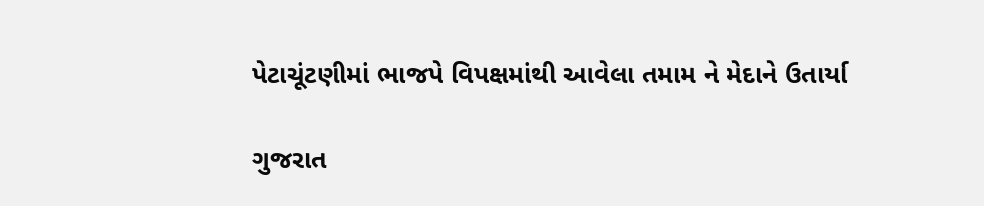પેટાચૂંટણીમાં ભાજપે વિપક્ષમાંથી આવેલા તમામ ને મેદાને ઉતાર્યા

ગુજરાત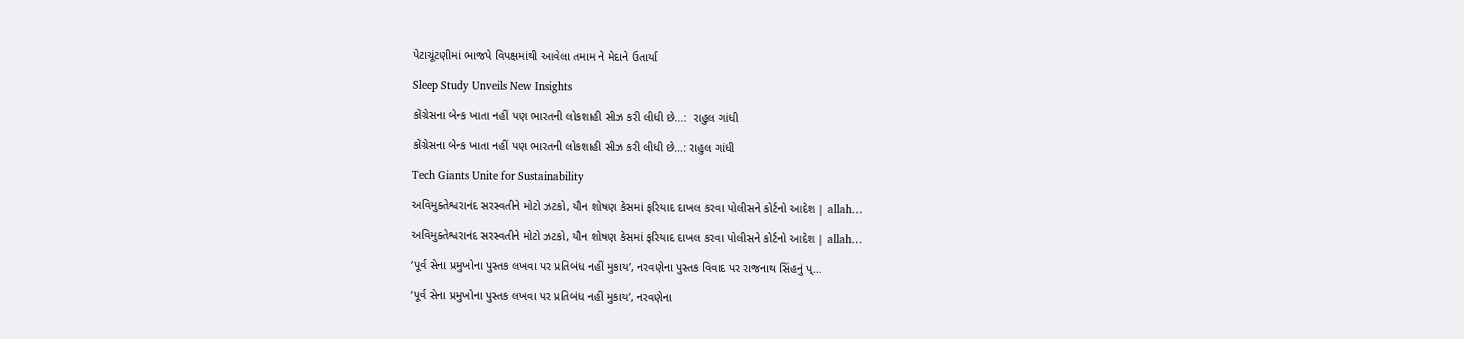પેટાચૂંટણીમાં ભાજપે વિપક્ષમાંથી આવેલા તમામ ને મેદાને ઉતાર્યા

Sleep Study Unveils New Insights

કોંગ્રેસના બેન્ક ખાતા નહીં પણ ભારતની લોકશાહી સીઝ કરી લીધી છે…:  રાહુલ ગાંધી

કોંગ્રેસના બેન્ક ખાતા નહીં પણ ભારતની લોકશાહી સીઝ કરી લીધી છે…: રાહુલ ગાંધી

Tech Giants Unite for Sustainability

અવિમુક્તેશ્વરાનંદ સરસ્વતીને મોટો ઝટકો, યૌન શોષણ કેસમાં ફરિયાદ દાખલ કરવા પોલીસને કોર્ટનો આદેશ | allah…

અવિમુક્તેશ્વરાનંદ સરસ્વતીને મોટો ઝટકો, યૌન શોષણ કેસમાં ફરિયાદ દાખલ કરવા પોલીસને કોર્ટનો આદેશ | allah…

‘પૂર્વ સેના પ્રમુખોના પુસ્તક લખવા પર પ્રતિબંધ નહીં મુકાય’, નરવણેના પુસ્તક વિવાદ પર રાજનાથ સિંહનું પ્…

‘પૂર્વ સેના પ્રમુખોના પુસ્તક લખવા પર પ્રતિબંધ નહીં મુકાય’, નરવણેના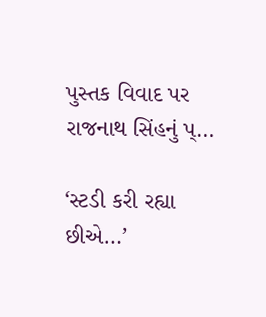પુસ્તક વિવાદ પર રાજનાથ સિંહનું પ્…

‘સ્ટડી કરી રહ્યા છીએ…’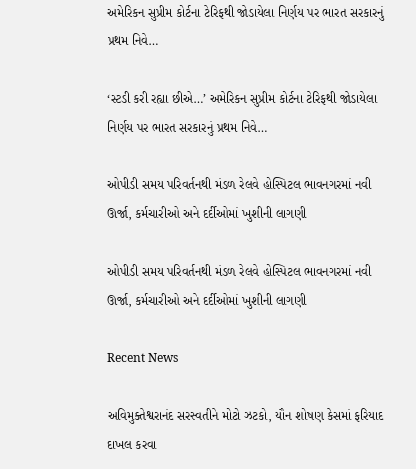અમેરિકન સુપ્રીમ કોર્ટના ટેરિફથી જોડાયેલા નિર્ણય પર ભારત સરકારનું પ્રથમ નિવે…

‘સ્ટડી કરી રહ્યા છીએ…’ અમેરિકન સુપ્રીમ કોર્ટના ટેરિફથી જોડાયેલા નિર્ણય પર ભારત સરકારનું પ્રથમ નિવે…

ઓપીડી સમય પરિવર્તનથી મંડળ રેલવે હોસ્પિટલ ભાવનગરમાં નવી ઊર્જા, કર્મચારીઓ અને દર્દીઓમાં ખુશીની લાગણી

ઓપીડી સમય પરિવર્તનથી મંડળ રેલવે હોસ્પિટલ ભાવનગરમાં નવી ઊર્જા, કર્મચારીઓ અને દર્દીઓમાં ખુશીની લાગણી

Recent News

અવિમુક્તેશ્વરાનંદ સરસ્વતીને મોટો ઝટકો, યૌન શોષણ કેસમાં ફરિયાદ દાખલ કરવા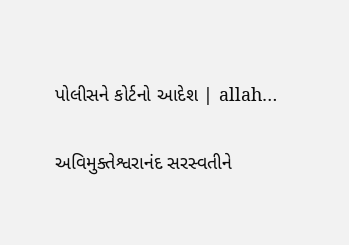પોલીસને કોર્ટનો આદેશ | allah…

અવિમુક્તેશ્વરાનંદ સરસ્વતીને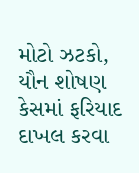મોટો ઝટકો, યૌન શોષણ કેસમાં ફરિયાદ દાખલ કરવા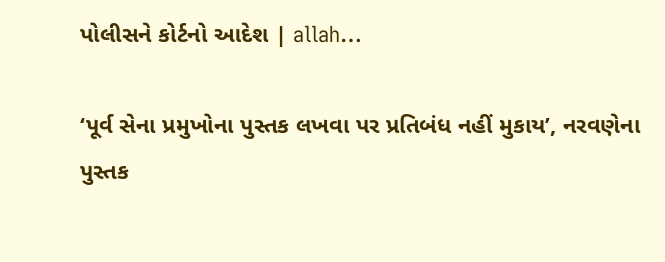પોલીસને કોર્ટનો આદેશ | allah…

‘પૂર્વ સેના પ્રમુખોના પુસ્તક લખવા પર પ્રતિબંધ નહીં મુકાય’, નરવણેના પુસ્તક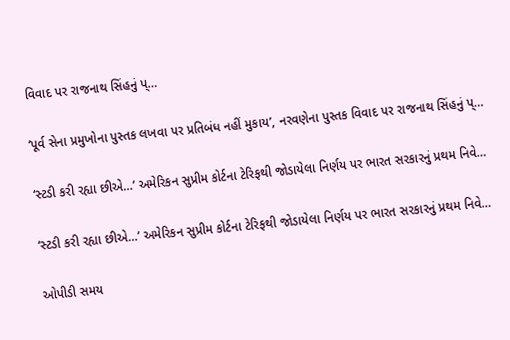વિવાદ પર રાજનાથ સિંહનું પ્…

‘પૂર્વ સેના પ્રમુખોના પુસ્તક લખવા પર પ્રતિબંધ નહીં મુકાય’, નરવણેના પુસ્તક વિવાદ પર રાજનાથ સિંહનું પ્…

‘સ્ટડી કરી રહ્યા છીએ…’ અમેરિકન સુપ્રીમ કોર્ટના ટેરિફથી જોડાયેલા નિર્ણય પર ભારત સરકારનું પ્રથમ નિવે…

‘સ્ટડી કરી રહ્યા છીએ…’ અમેરિકન સુપ્રીમ કોર્ટના ટેરિફથી જોડાયેલા નિર્ણય પર ભારત સરકારનું પ્રથમ નિવે…

ઓપીડી સમય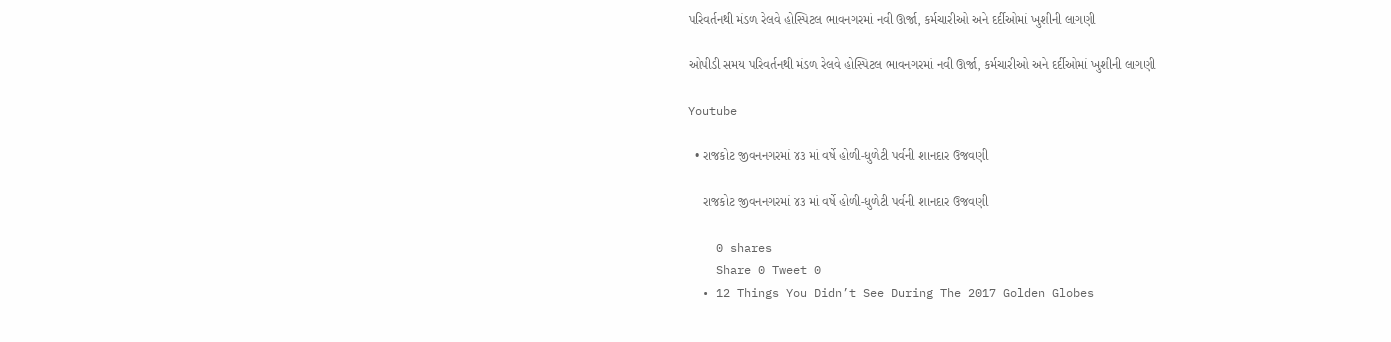પરિવર્તનથી મંડળ રેલવે હોસ્પિટલ ભાવનગરમાં નવી ઊર્જા, કર્મચારીઓ અને દર્દીઓમાં ખુશીની લાગણી

ઓપીડી સમય પરિવર્તનથી મંડળ રેલવે હોસ્પિટલ ભાવનગરમાં નવી ઊર્જા, કર્મચારીઓ અને દર્દીઓમાં ખુશીની લાગણી

Youtube

  • રાજકોટ જીવનનગરમાં ૪૩ માં વર્ષે હોળી-ધુળેટી પર્વની શાનદાર ઉજવણી

    રાજકોટ જીવનનગરમાં ૪૩ માં વર્ષે હોળી-ધુળેટી પર્વની શાનદાર ઉજવણી

    0 shares
    Share 0 Tweet 0
  • 12 Things You Didn’t See During The 2017 Golden Globes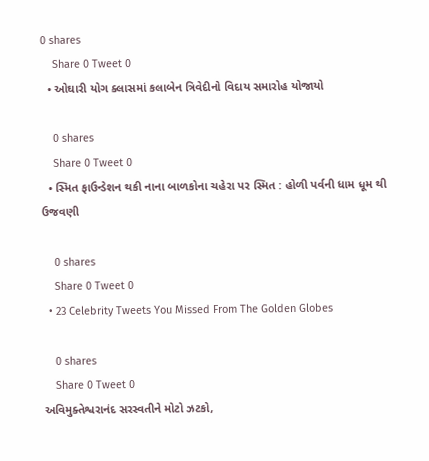0 shares
    Share 0 Tweet 0
  • ઓઘારી યોગ ક્લાસમાં કલાબેન ત્રિવેદીનો વિદાય સમારોહ યોજાયો

    0 shares
    Share 0 Tweet 0
  • સ્મિત ફાઉન્ડેશન થકી નાના બાળકોના ચહેરા પર સ્મિત : હોળી પર્વની ધામ ધૂમ થી ઉજવણી

    0 shares
    Share 0 Tweet 0
  • 23 Celebrity Tweets You Missed From The Golden Globes

    0 shares
    Share 0 Tweet 0
અવિમુક્તેશ્વરાનંદ સરસ્વતીને મોટો ઝટકો,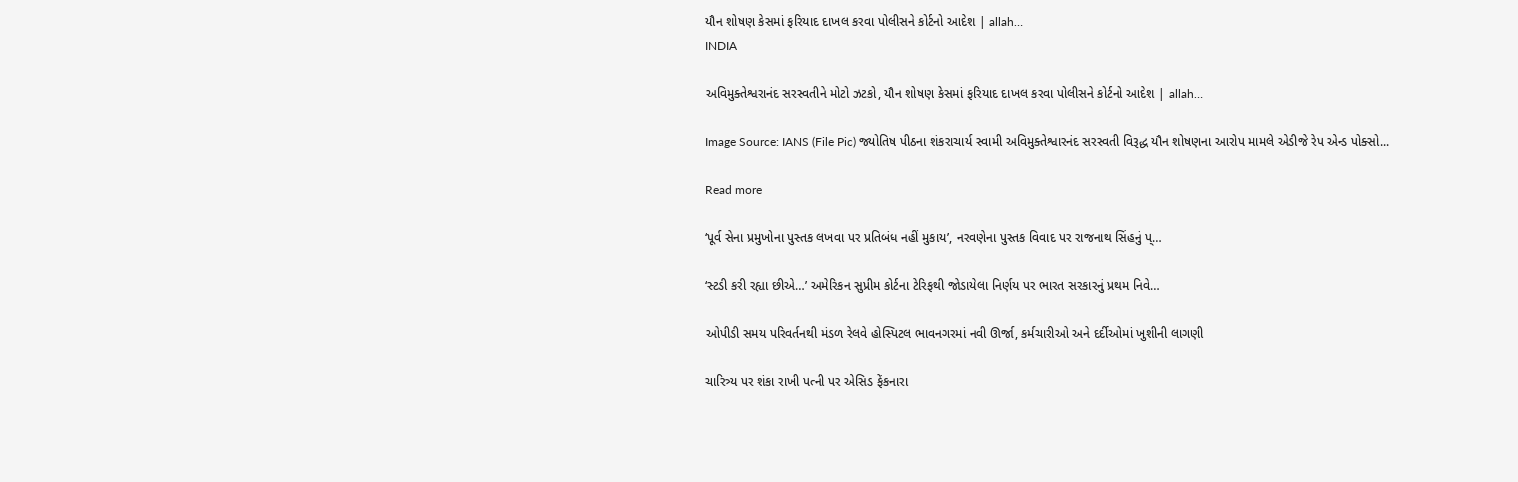યૌન શોષણ કેસમાં ફરિયાદ દાખલ કરવા પોલીસને કોર્ટનો આદેશ | allah…
INDIA

અવિમુક્તેશ્વરાનંદ સરસ્વતીને મોટો ઝટકો, યૌન શોષણ કેસમાં ફરિયાદ દાખલ કરવા પોલીસને કોર્ટનો આદેશ | allah…

Image Source: IANS (File Pic) જ્યોતિષ પીઠના શંકરાચાર્ય સ્વામી અવિમુક્તેશ્વારનંદ સરસ્વતી વિરૂદ્ધ યૌન શોષણના આરોપ મામલે એડીજે રેપ એન્ડ પોક્સો...

Read more

‘પૂર્વ સેના પ્રમુખોના પુસ્તક લખવા પર પ્રતિબંધ નહીં મુકાય’, નરવણેના પુસ્તક વિવાદ પર રાજનાથ સિંહનું પ્…

‘સ્ટડી કરી રહ્યા છીએ…’ અમેરિકન સુપ્રીમ કોર્ટના ટેરિફથી જોડાયેલા નિર્ણય પર ભારત સરકારનું પ્રથમ નિવે…

ઓપીડી સમય પરિવર્તનથી મંડળ રેલવે હોસ્પિટલ ભાવનગરમાં નવી ઊર્જા, કર્મચારીઓ અને દર્દીઓમાં ખુશીની લાગણી

ચારિત્ર્ય પર શંકા રાખી પત્ની પર એસિડ ફેંકનારા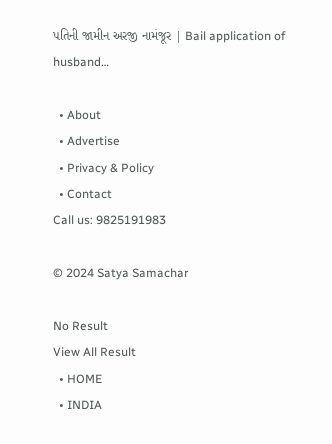પતિની જામીન અરજી નામંજૂર | Bail application of husband…

  • About
  • Advertise
  • Privacy & Policy
  • Contact
Call us: 9825191983

© 2024 Satya Samachar

No Result
View All Result
  • HOME
  • INDIA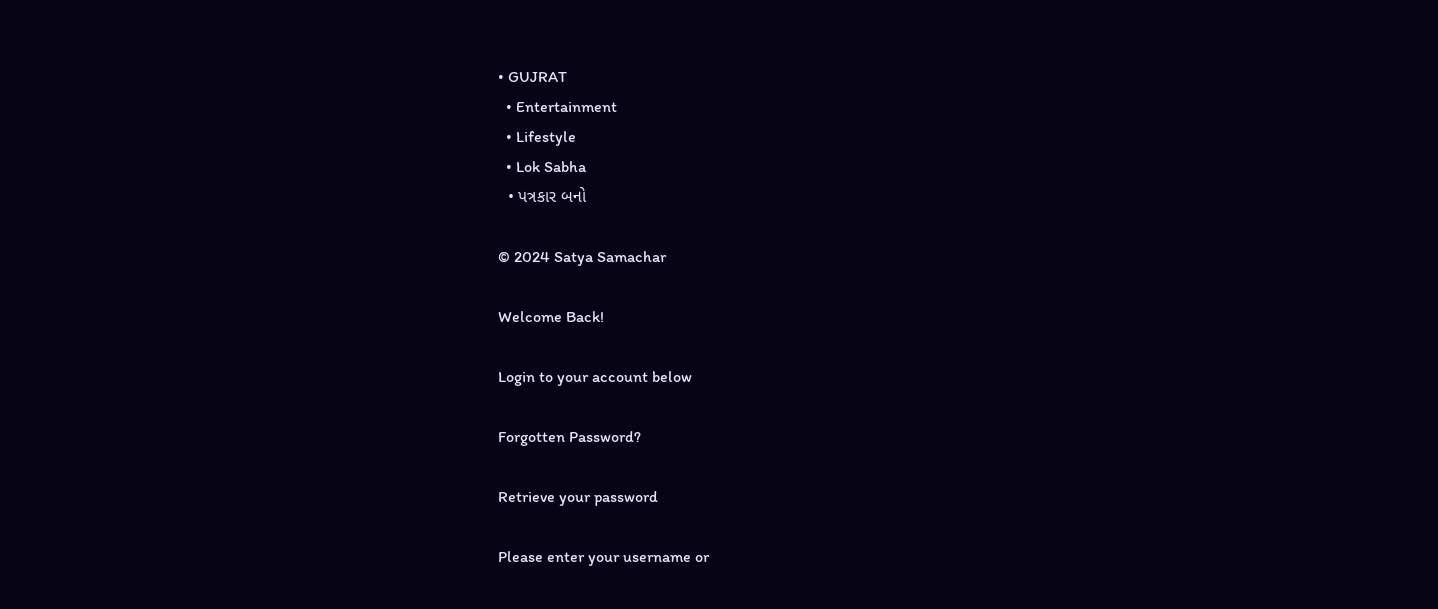• GUJRAT
  • Entertainment
  • Lifestyle
  • Lok Sabha
  • પત્રકાર બનો

© 2024 Satya Samachar

Welcome Back!

Login to your account below

Forgotten Password?

Retrieve your password

Please enter your username or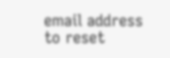email address to reset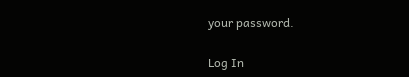your password.

Log In